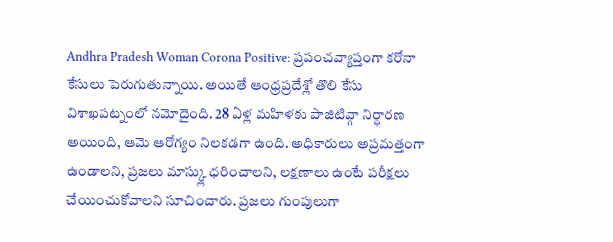Andhra Pradesh Woman Corona Positive: ప్రపంచవ్యాప్తంగా కరోనా కేసులు పెరుగుతున్నాయి. అయితే ఆంధ్రప్రదేశ్లో తొలి కేసు విశాఖపట్నంలో నమోదైంది. 28 ఏళ్ల మహిళకు పాజిటివ్గా నిర్ధారణ అయింది, ఆమె ఆరోగ్యం నిలకడగా ఉంది. అధికారులు అప్రమత్తంగా ఉండాలని, ప్రజలు మాస్క్లు ధరించాలని, లక్షణాలు ఉంటే పరీక్షలు చేయించుకోవాలని సూచించారు. ప్రజలు గుంపులుగా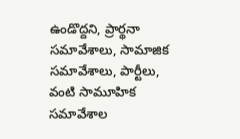ఉండొద్దని, ప్రార్థనా సమావేశాలు, సామాజిక సమావేశాలు, పార్టీలు, వంటి సామూహిక సమావేశాల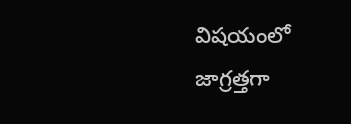విషయంలో జాగ్రత్తగా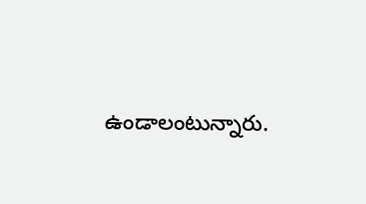ఉండాలంటున్నారు.